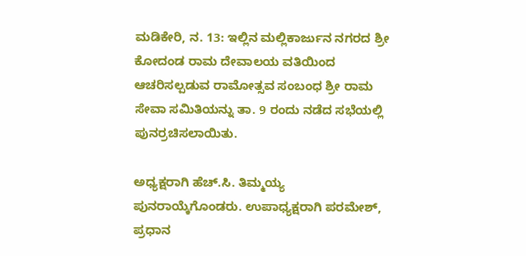ಮಡಿಕೇರಿ, ನ. 13: ಇಲ್ಲಿನ ಮಲ್ಲಿಕಾರ್ಜುನ ನಗರದ ಶ್ರೀ ಕೋದಂಡ ರಾಮ ದೇವಾಲಯ ವತಿಯಿಂದ ಆಚರಿಸಲ್ಪಡುವ ರಾಮೋತ್ಸವ ಸಂಬಂಧ ಶ್ರೀ ರಾಮ ಸೇವಾ ಸಮಿತಿಯನ್ನು ತಾ. 9 ರಂದು ನಡೆದ ಸಭೆಯಲ್ಲಿ ಪುನರ್ರಚಿಸಲಾಯಿತು.

ಅಧ್ಯಕ್ಷರಾಗಿ ಹೆಚ್.ಸಿ. ತಿಮ್ಮಯ್ಯ ಪುನರಾಯ್ಕೆಗೊಂಡರು. ಉಪಾಧ್ಯಕ್ಷರಾಗಿ ಪರಮೇಶ್, ಪ್ರಧಾನ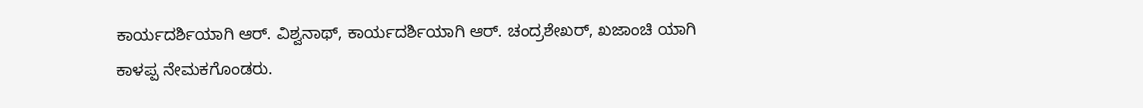ಕಾರ್ಯದರ್ಶಿಯಾಗಿ ಆರ್. ವಿಶ್ವನಾಥ್, ಕಾರ್ಯದರ್ಶಿಯಾಗಿ ಆರ್. ಚಂದ್ರಶೇಖರ್, ಖಜಾಂಚಿ ಯಾಗಿ ಕಾಳಪ್ಪ ನೇಮಕಗೊಂಡರು.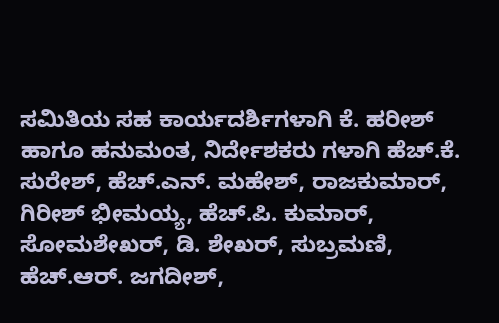ಸಮಿತಿಯ ಸಹ ಕಾರ್ಯದರ್ಶಿಗಳಾಗಿ ಕೆ. ಹರೀಶ್ ಹಾಗೂ ಹನುಮಂತ, ನಿರ್ದೇಶಕರು ಗಳಾಗಿ ಹೆಚ್.ಕೆ. ಸುರೇಶ್, ಹೆಚ್.ಎನ್. ಮಹೇಶ್, ರಾಜಕುಮಾರ್, ಗಿರೀಶ್ ಭೀಮಯ್ಯ, ಹೆಚ್.ಪಿ. ಕುಮಾರ್, ಸೋಮಶೇಖರ್, ಡಿ. ಶೇಖರ್, ಸುಬ್ರಮಣಿ, ಹೆಚ್.ಆರ್. ಜಗದೀಶ್,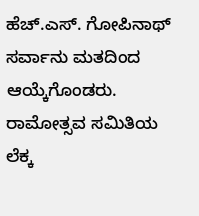ಹೆಚ್.ಎಸ್. ಗೋಪಿನಾಥ್ ಸರ್ವಾನು ಮತದಿಂದ ಆಯ್ಕೆಗೊಂಡರು. ರಾಮೋತ್ಸವ ಸಮಿತಿಯ ಲೆಕ್ಕ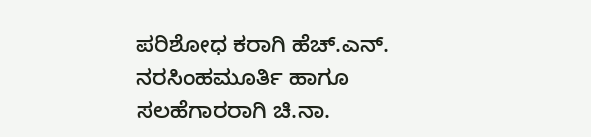ಪರಿಶೋಧ ಕರಾಗಿ ಹೆಚ್.ಎನ್. ನರಸಿಂಹಮೂರ್ತಿ ಹಾಗೂ ಸಲಹೆಗಾರರಾಗಿ ಚಿ.ನಾ.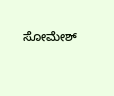ಸೋಮೇಶ್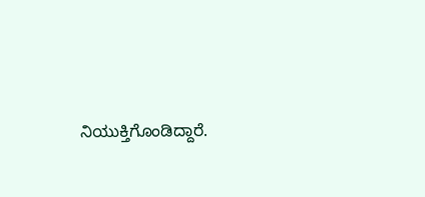ನಿಯುಕ್ತಿಗೊಂಡಿದ್ದಾರೆ.